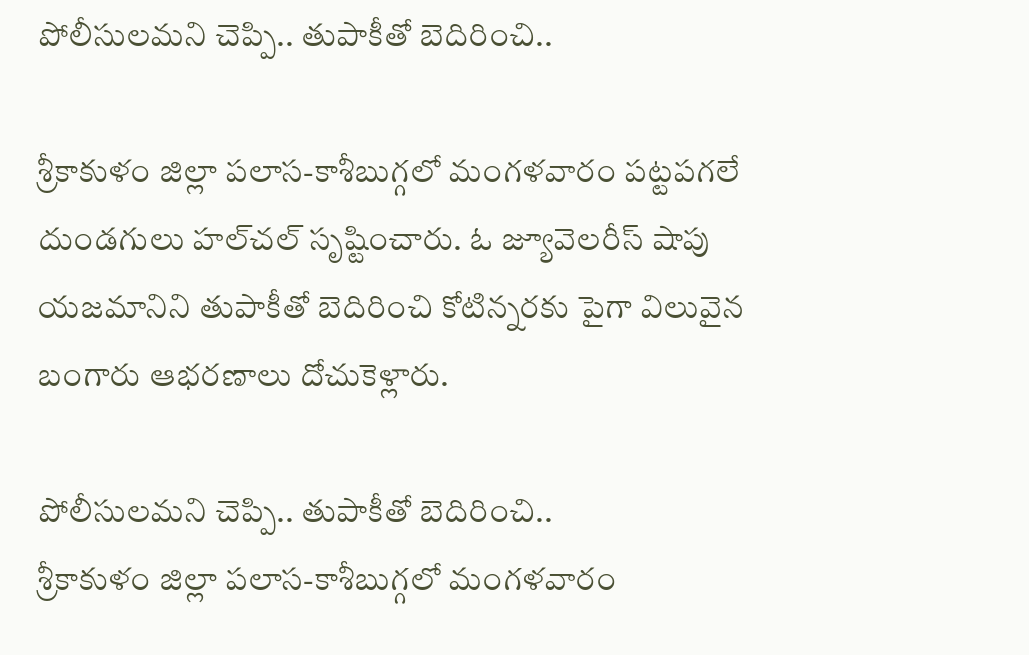పోలీసులమని చెప్పి.. తుపాకీతో బెదిరించి..

శ్రీకాకుళం జిల్లా పలాస-కాశీబుగ్గలో మంగళవారం పట్టపగలే దుండగులు హల్‌చల్‌ సృష్టించారు. ఓ జ్యూవెలరీస్‌ షాపు యజమానిని తుపాకీతో బెదిరించి కోటిన్నరకు పైగా విలువైన బంగారు ఆభరణాలు దోచుకెళ్లారు.

పోలీసులమని చెప్పి.. తుపాకీతో బెదిరించి..
శ్రీకాకుళం జిల్లా పలాస-కాశీబుగ్గలో మంగళవారం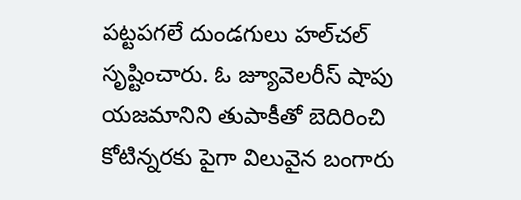పట్టపగలే దుండగులు హల్‌చల్‌ సృష్టించారు. ఓ జ్యూవెలరీస్‌ షాపు యజమానిని తుపాకీతో బెదిరించి కోటిన్నరకు పైగా విలువైన బంగారు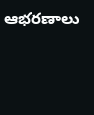ఆభరణాలు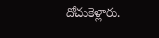దోచుకెళ్లారు.